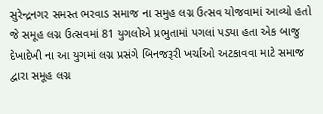સુરેન્દ્રનગર સમસ્ત ભરવાડ સમાજ ના સમુહ લગ્ન ઉત્સવ યોજવામાં આવ્યો હતો જે સમૂહ લગ્ન ઉત્સવમાં 81 યુગલોએ પ્રભુતામાં પગલાં પડ્યા હતા એક બાજુ દેખાદેખી ના આ યુગમાં લગ્ન પ્રસંગે બિનજરૂરી ખર્ચાઓ અટકાવવા માટે સમાજ દ્વારા સમૂહ લગ્ન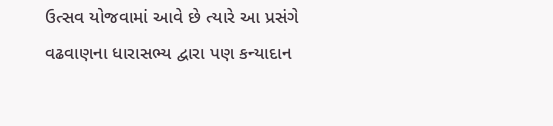ઉત્સવ યોજવામાં આવે છે ત્યારે આ પ્રસંગે વઢવાણના ધારાસભ્ય દ્વારા પણ કન્યાદાન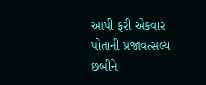આપી ફરી એકવાર પોતાની પ્રજાવત્સલ્ય છબીને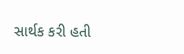સાર્થક કરી હતી